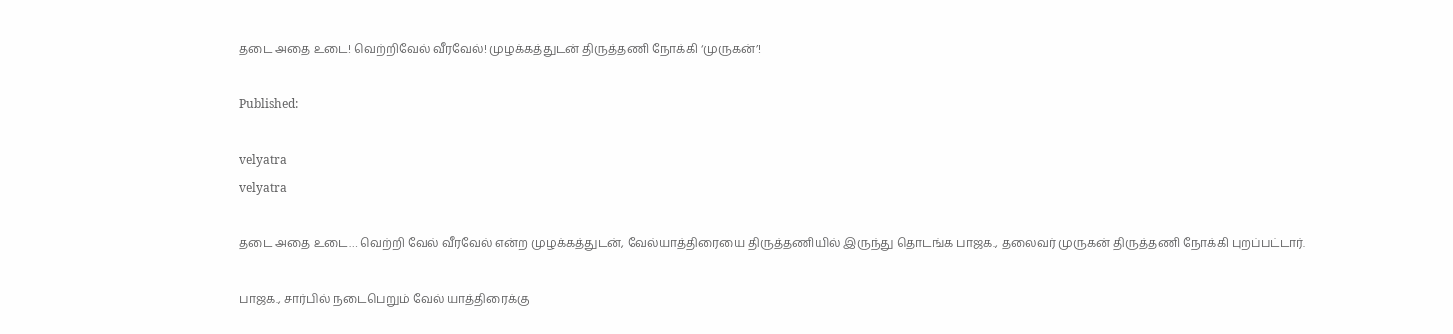தடை அதை உடை! வெற்றிவேல் வீரவேல்! முழக்கத்துடன் திருத்தணி நோக்கி ‘முருகன்’!

Published:

velyatra
velyatra

தடை அதை உடை… வெற்றி வேல் வீரவேல் என்ற முழக்கத்துடன், வேல்யாத்திரையை திருத்தணியில் இருந்து தொடங்க பாஜக., தலைவர் முருகன் திருத்தணி நோக்கி புறப்பட்டார்.

பாஜக., சார்பில் நடைபெறும் வேல் யாத்திரைக்கு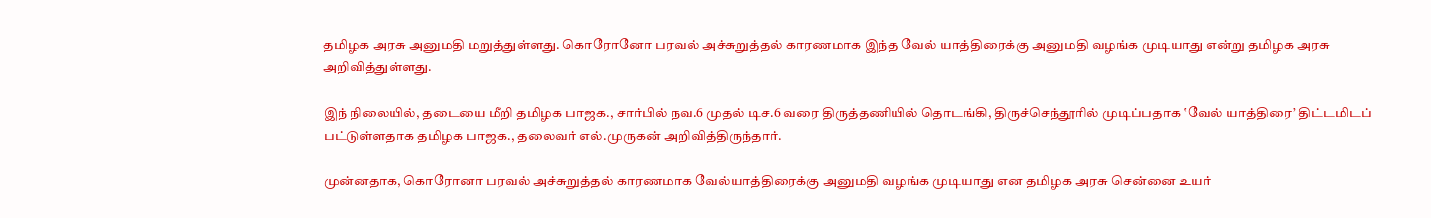தமிழக அரசு அனுமதி மறுத்துள்ளது. கொரோனோ பரவல் அச்சுறுத்தல் காரணமாக இந்த வேல் யாத்திரைக்கு அனுமதி வழங்க முடியாது என்று தமிழக அரசு அறிவித்துள்ளது.

இந் நிலையில், தடையை மீறி தமிழக பாஜக., சார்பில் நவ.6 முதல் டிச.6 வரை திருத்தணியில் தொடங்கி, திருச்செந்தூரில் முடிப்பதாக ‛வேல் யாத்திரை’ திட்டமிடப் பட்டுள்ளதாக தமிழக பாஜக., தலைவர் எல்.முருகன் அறிவித்திருந்தார்.

முன்னதாக, கொரோனா பரவல் அச்சுறுத்தல் காரணமாக வேல்யாத்திரைக்கு அனுமதி வழங்க முடியாது என தமிழக அரசு சென்னை உயர்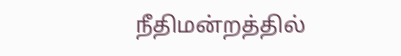நீதிமன்றத்தில்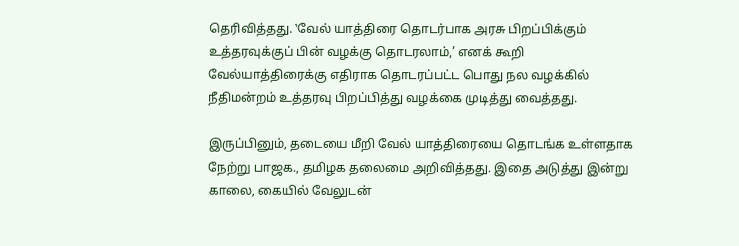தெரிவித்தது. ‛வேல் யாத்திரை தொடர்பாக அரசு பிறப்பிக்கும் உத்தரவுக்குப் பின் வழக்கு தொடரலாம்,’ எனக் கூறி வேல்யாத்திரைக்கு எதிராக தொடரப்பட்ட பொது நல வழக்கில் நீதிமன்றம் உத்தரவு பிறப்பித்து வழக்கை முடித்து வைத்தது.

இருப்பினும், தடையை மீறி வேல் யாத்திரையை தொடங்க உள்ளதாக நேற்று பாஜக., தமிழக தலைமை அறிவித்தது. இதை அடுத்து இன்று காலை, கையில் வேலுடன்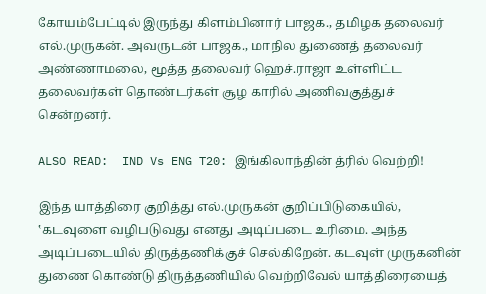கோயம்பேட்டில் இருந்து கிளம்பினார் பாஜக., தமிழக தலைவர் எல்.முருகன். அவருடன் பாஜக., மாநில துணைத் தலைவர் அண்ணாமலை, மூத்த தலைவர் ஹெச்.ராஜா உள்ளிட்ட தலைவர்கள் தொண்டர்கள் சூழ காரில் அணிவகுத்துச் சென்றனர்.

ALSO READ:  IND Vs ENG T20: இங்கிலாந்தின் த்ரில் வெற்றி!

இந்த யாத்திரை குறித்து எல்.முருகன் குறிப்பிடுகையில், ‛கடவுளை வழிபடுவது எனது அடிப்படை உரிமை. அந்த அடிப்படையில் திருத்தணிக்குச் செல்கிறேன். கடவுள் முருகனின் துணை கொண்டு திருத்தணியில் வெற்றிவேல் யாத்திரையைத்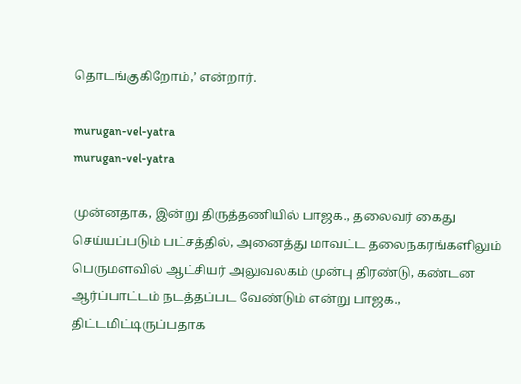தொடங்குகிறோம்,’ என்றார்.

murugan-vel-yatra
murugan-vel-yatra

முன்னதாக, இன்று திருத்தணியில் பாஜக., தலைவர் கைது செய்யப்படும் பட்சத்தில், அனைத்து மாவட்ட தலைநகரங்களிலும் பெருமளவில் ஆட்சியர் அலுவலகம் முன்பு திரண்டு, கண்டன ஆர்ப்பாட்டம் நடத்தப்பட வேண்டும் என்று பாஜக., திட்டமிட்டிருப்பதாக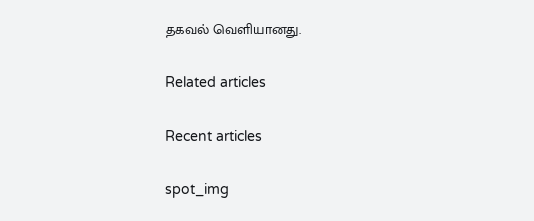தகவல் வெளியானது.

Related articles

Recent articles

spot_img